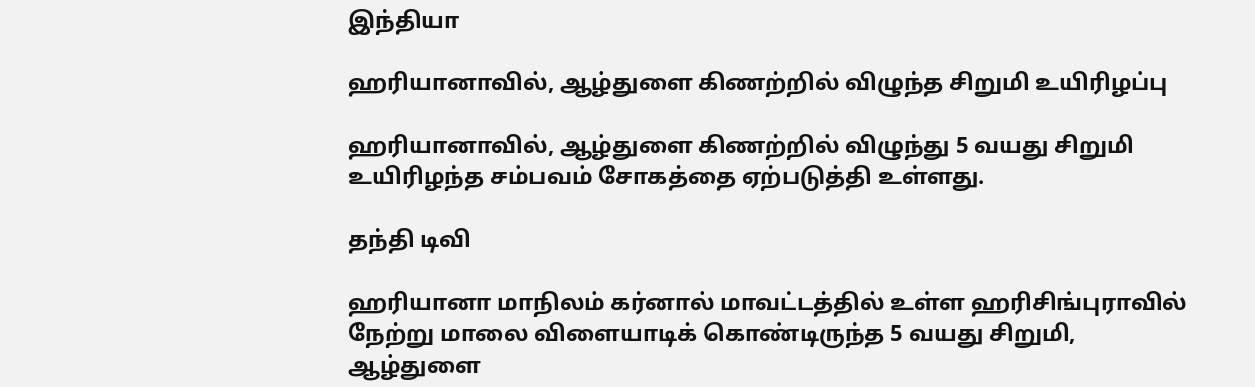இந்தியா

ஹரியானாவில், ஆழ்துளை கிணற்றில் விழுந்த சிறுமி உயிரிழப்பு

ஹரியானாவில், ஆழ்துளை கிணற்றில் விழுந்து 5 வயது சிறுமி உயிரிழந்த சம்பவம் சோகத்தை ஏற்படுத்தி உள்ளது.

தந்தி டிவி

ஹரியானா மாநிலம் கர்னால் மாவட்டத்தில் உள்ள ஹரிசிங்புராவில் நேற்று மாலை விளையாடிக் கொண்டிருந்த 5 வயது சிறுமி, ஆழ்துளை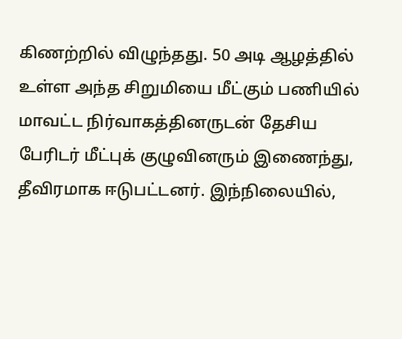கிணற்றில் விழுந்தது. 50 அடி ஆழத்தில் உள்ள அந்த சிறுமியை மீட்கும் பணியில் மாவட்ட நிர்வாகத்தினருடன் தேசிய பேரிடர் மீட்புக் குழுவினரும் இணைந்து, தீவிரமாக ஈடுபட்டனர். இந்நிலையில்,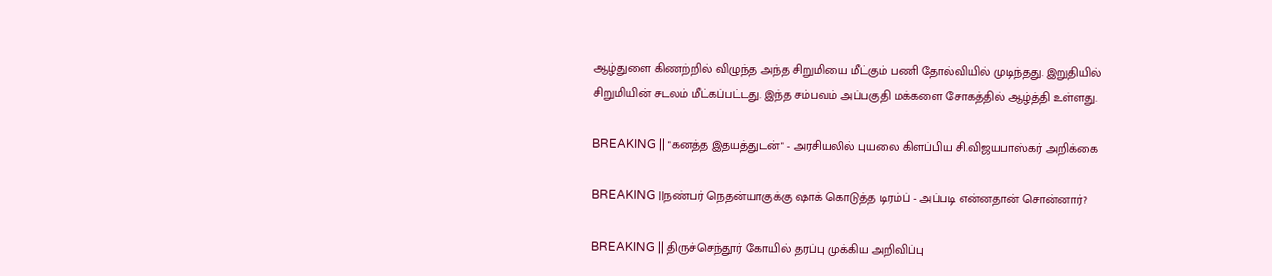ஆழ்துளை கிணற்றில் விழுந்த அந்த சிறுமியை மீட்கும் பணி தோல்வியில் முடிந்தது. இறுதியில் சிறுமியின் சடலம் மீட்கப்பட்டது. இந்த சம்பவம் அப்பகுதி மக்களை சோகத்தில் ஆழ்த்தி உள்ளது.

BREAKING || "கனத்த இதயத்துடன்" - அரசியலில் புயலை கிளப்பிய சி.விஜயபாஸ்கர் அறிக்கை

BREAKING ||நண்பர் நெதன்யாகுக்கு ஷாக் கொடுத்த டிரம்ப் - அப்படி என்னதான் சொன்னார்?

BREAKING || திருச்செந்தூர் கோயில் தரப்பு முக்கிய அறிவிப்பு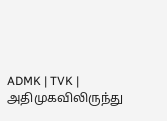ADMK | TVK | அதிமுகவிலிருந்து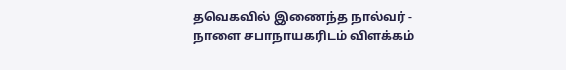தவெகவில் இணைந்த நால்வர் - நாளை சபாநாயகரிடம் விளக்கம்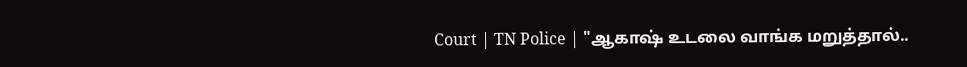Court | TN Police | "ஆகாஷ் உடலை வாங்க மறுத்தால்..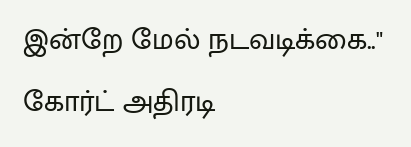இன்றே மேல் நடவடிக்கை.." கோர்ட் அதிரடி